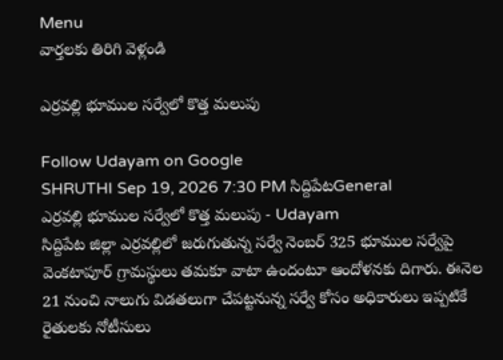Menu
వార్తలకు తిరిగి వెళ్లండి

ఎర్రవల్లి భూముల సర్వేలో కొత్త మలుపు

Follow Udayam on Google
SHRUTHI Sep 19, 2026 7:30 PM సిద్దిపేటGeneral
ఎర్రవల్లి భూముల సర్వేలో కొత్త మలుపు - Udayam
సిద్దిపేట జిల్లా ఎర్రవల్లిలో జరుగుతున్న సర్వే నెంబర్ 325 భూముల సర్వేపై వెంకటాపూర్ గ్రామస్థులు తమకూ వాటా ఉందంటూ ఆందోళనకు దిగారు. ఈనెల 21 నుంచి నాలుగు విడతలుగా చేపట్టనున్న సర్వే కోసం అధికారులు ఇప్పటికే రైతులకు నోటీసులు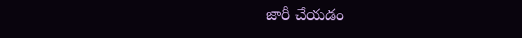జారీ చేయడం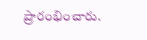ప్రారంభించారు.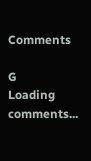Comments

G
Loading comments...